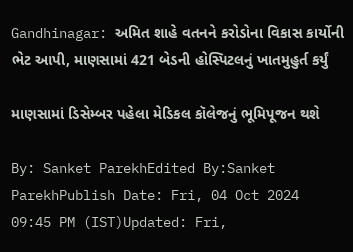Gandhinagar: અમિત શાહે વતનને કરોડોના વિકાસ કાર્યોની ભેટ આપી, માણસામાં 421 બેડની હોસ્પિટલનું ખાતમુહુર્ત કર્યું

માણસામાં ડિસેમ્બર પહેલા મેડિકલ કૉલેજનું ભૂમિપૂજન થશે

By: Sanket ParekhEdited By:Sanket ParekhPublish Date: Fri, 04 Oct 2024 09:45 PM (IST)Updated: Fri,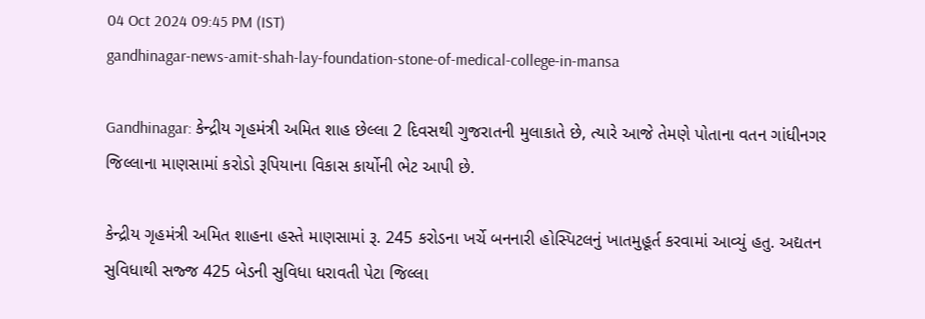04 Oct 2024 09:45 PM (IST)
gandhinagar-news-amit-shah-lay-foundation-stone-of-medical-college-in-mansa

Gandhinagar: કેન્દ્રીય ગૃહમંત્રી અમિત શાહ છેલ્લા 2 દિવસથી ગુજરાતની મુલાકાતે છે, ત્યારે આજે તેમણે પોતાના વતન ગાંધીનગર જિલ્લાના માણસામાં કરોડો રૂપિયાના વિકાસ કાર્યોની ભેટ આપી છે.

કેન્દ્રીય ગૃહમંત્રી અમિત શાહના હસ્તે માણસામાં રૂ. 245 કરોડના ખર્ચે બનનારી હોસ્પિટલનું ખાતમુહૂર્ત કરવામાં આવ્યું હતુ. અદ્યતન સુવિધાથી સજ્જ 425 બેડની સુવિધા ધરાવતી પેટા જિલ્લા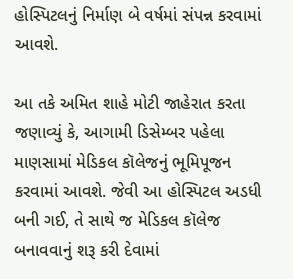હોસ્પિટલનું નિર્માણ બે વર્ષમાં સંપન્ન કરવામાં આવશે.

આ તકે અમિત શાહે મોટી જાહેરાત કરતા જણાવ્યું કે, આગામી ડિસેમ્બર પહેલા માણસામાં મેડિકલ કૉલેજનું ભૂમિપૂજન કરવામાં આવશે. જેવી આ હોસ્પિટલ અડધી બની ગઈ, તે સાથે જ મેડિકલ કૉલેજ બનાવવાનું શરૂ કરી દેવામાં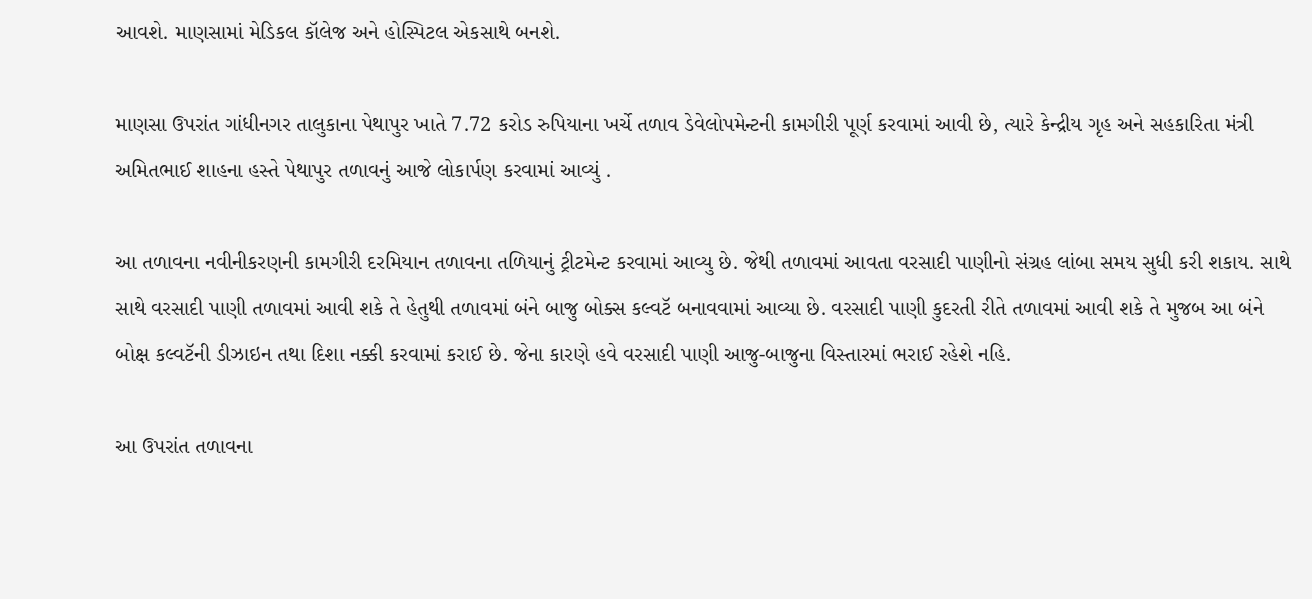આવશે. માણસામાં મેડિકલ કૉલેજ અને હોસ્પિટલ એકસાથે બનશે.

માણસા ઉપરાંત ગાંધીનગર તાલુકાના પેથાપુર ખાતે 7.72 કરોડ રુપિયાના ખર્ચે તળાવ ડેવેલોપમેન્ટની કામગીરી પૂર્ણ કરવામાં આવી છે, ત્યારે કેન્દ્રીય ગૃહ અને સહકારિતા મંત્રી અમિતભાઈ શાહના હસ્તે પેથાપુર તળાવનું આજે લોકાર્પણ કરવામાં આવ્યું .

આ તળાવના નવીનીકરણની કામગીરી દરમિયાન તળાવના તળિયાનું ટ્રીટમેન્ટ કરવામાં આવ્યુ છે. જેથી તળાવમાં આવતા વરસાદી પાણીનો સંગ્રહ લાંબા સમય સુધી કરી શકાય. સાથે સાથે વરસાદી પાણી તળાવમાં આવી શકે તે હેતુથી તળાવમાં બંને બાજુ બોક્સ કલ્વટૅ બનાવવામાં આવ્યા છે. વરસાદી પાણી કુદરતી રીતે તળાવમાં આવી શકે તે મુજબ આ બંને બોક્ષ કલ્વટૅની ડીઝાઇન તથા દિશા નક્કી કરવામાં કરાઈ છે. જેના કારણે હવે વરસાદી પાણી આજુ-બાજુના વિસ્તારમાં ભરાઈ રહેશે નહિ.

આ ઉપરાંત તળાવના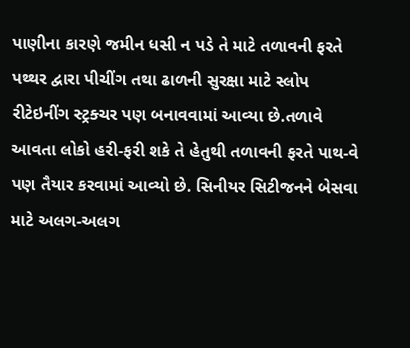પાણીના કારણે જમીન ધસી ન પડે તે માટે તળાવની ફરતે પથ્થર દ્વારા પીચીંગ તથા ઢાળની સુરક્ષા માટે સ્લોપ રીટેઇનીંગ સ્ટ્રક્ચર પણ બનાવવામાં આવ્યા છે.તળાવે આવતા લોકો હરી-ફરી શકે તે હેતુથી તળાવની ફરતે પાથ-વે પણ તૈયાર કરવામાં આવ્યો છે. સિનીયર સિટીજનને બેસવા માટે અલગ-અલગ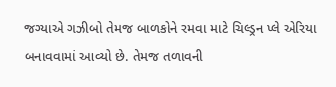જગ્યાએ ગઝીબો તેમજ બાળકોને રમવા માટે ચિલ્ડ્રન પ્લે એરિયા બનાવવામાં આવ્યો છે. તેમજ તળાવની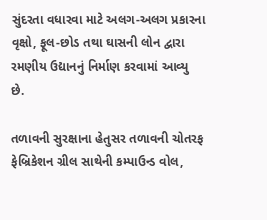સુંદરતા વધારવા માટે અલગ-અલગ પ્રકારના વૃક્ષો, ફૂલ-છોડ તથા ઘાસની લોન દ્વારા રમણીય ઉદ્યાનનું નિર્માણ કરવામાં આવ્યુ છે.

તળાવની સુરક્ષાના હેતુસર તળાવની ચોતરફ ફેબ્રિકેશન ગ્રીલ સાથેની કમ્પાઉન્ડ વોલ,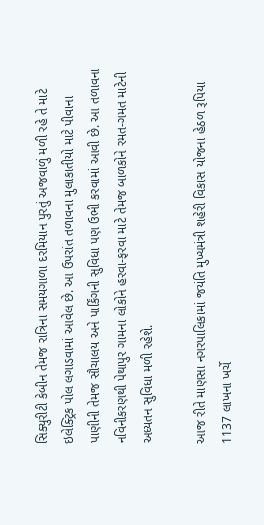સિક્યુરીટી કેબીન તેમજ રાત્રિના સમયગાળા દરમિયાન પુરતું અજવાળું મળી રહે તે માટે ઇલેક્ટ્રિક પોલ લગાડવામાં આવેલ છે. આ ઉપરાંત તળાવના મુલાકાતીયો માટે પીવાના પાણીની તેમજ સૌચાલય અને પાર્કિંગની સુવિધા પણ ઉભી કરવામાં આવી છે. આ તળાવના નવિનીકરણથી પેથાપુર ગામના લોકોને હરવા-ફરવા માટે તેમજ બાળકોને રમત-ગમત માટેની અધ્યતન સુવિધા મળી રહેશે.

આજ રીતે માણસા નગરપાલિકામાં જયંતિ મુખ્યમંત્રી શહેરી વિકાસ યોજના હેઠળ રૂપિયા 1137 લાખના ખર્ચે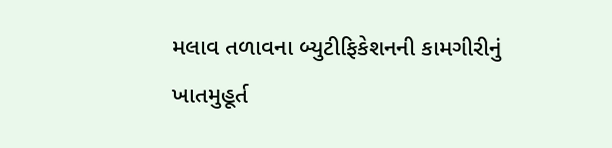મલાવ તળાવના બ્યુટીફિકેશનની કામગીરીનું ખાતમુહૂર્ત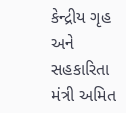કેન્દ્રીય ગૃહ અને સહકારિતા મંત્રી અમિત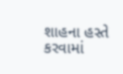શાહના હસ્તે કરવામાં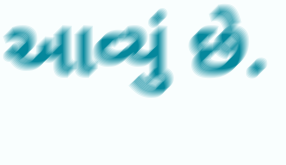આવ્યું છે.